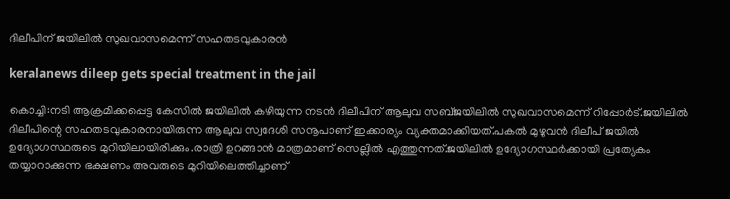ദിലീപിന് ജയിലിൽ സുഖവാസമെന്ന് സഹതടവുകാരൻ

keralanews dileep gets special treatment in the jail

കൊച്ചി:നടി ആക്രമിക്കപ്പെട്ട കേസിൽ ജയിലിൽ കഴിയുന്ന നടൻ ദിലീപിന് ആലുവ സബ്ജയിലിൽ സുഖവാസമെന്ന് റിപ്പോർട്.ജയിലിൽ ദിലീപിന്റെ സഹതടവുകാരനായിരുന്ന ആലുവ സ്വദേശി സനൂപാണ്‌ ഇക്കാര്യം വ്യക്തമാക്കിയത്.പകൽ മുഴുവൻ ദിലീപ് ജയിൽ ഉദ്യോഗസ്ഥരുടെ മുറിയിലായിരിക്കും.രാത്രി ഉറങ്ങാൻ മാത്രമാണ് സെല്ലിൽ എത്തുന്നത്.ജയിലിൽ ഉദ്യോഗസ്ഥർക്കായി പ്രത്യേകം തയ്യാറാക്കുന്ന ഭക്ഷണം അവരുടെ മുറിയിലെത്തിച്ചാണ്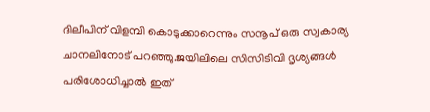ദിലീപിന് വിളമ്പി കൊടുക്കാറെന്നും സനൂപ് ഒരു സ്വകാര്യ ചാനലിനോട് പറഞ്ഞു.ജയിലിലെ സിസിടിവി ദൃശ്യങ്ങൾ പരിശോധിച്ചാൽ ഇത്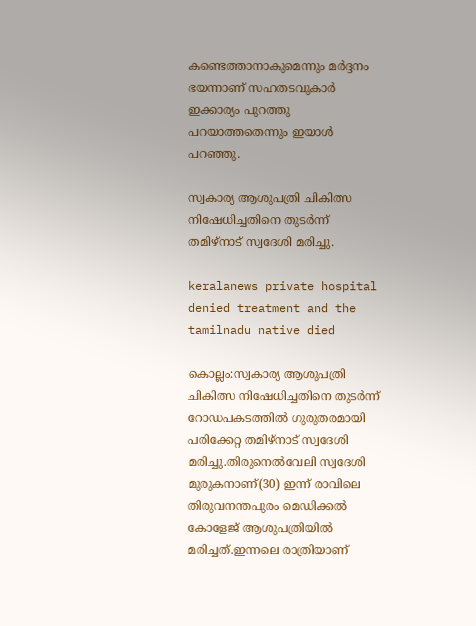കണ്ടെത്താനാകുമെന്നും മർദ്ദനം ഭയന്നാണ് സഹതടവുകാർ ഇക്കാര്യം പുറത്തു പറയാത്തതെന്നും ഇയാൾ പറഞ്ഞു.

സ്വകാര്യ ആശുപത്രി ചികിത്സ നിഷേധിച്ചതിനെ തുടർന്ന് തമിഴ്നാട് സ്വദേശി മരിച്ചു.

keralanews private hospital denied treatment and the tamilnadu native died

കൊല്ലം:സ്വകാര്യ ആശുപത്രി ചികിത്സ നിഷേധിച്ചതിനെ തുടർന്ന് റോഡപകടത്തിൽ ഗുരുതരമായി പരിക്കേറ്റ തമിഴ്നാട് സ്വദേശി മരിച്ചു.തിരുനെൽവേലി സ്വദേശി മുരുകനാണ്(30) ഇന്ന് രാവിലെ തിരുവനന്തപുരം മെഡിക്കൽ കോളേജ് ആശുപത്രിയിൽ മരിച്ചത്.ഇന്നലെ രാത്രിയാണ്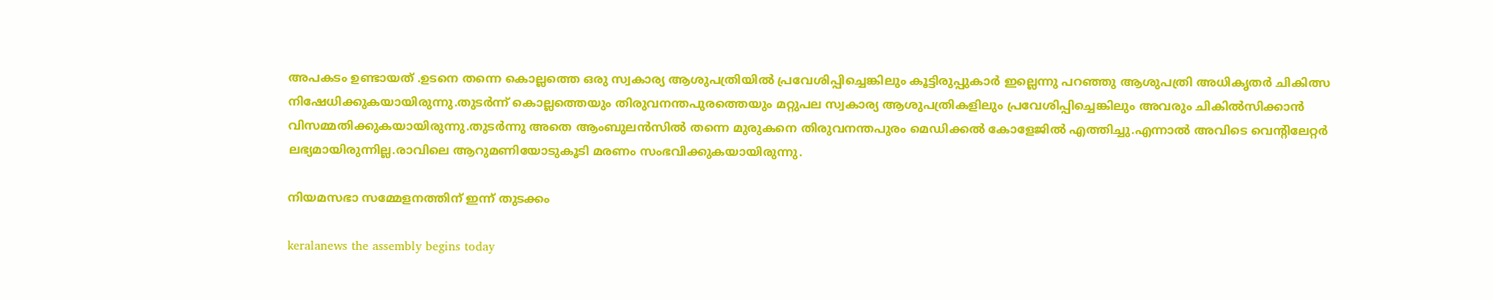അപകടം ഉണ്ടായത് .ഉടനെ തന്നെ കൊല്ലത്തെ ഒരു സ്വകാര്യ ആശുപത്രിയിൽ പ്രവേശിപ്പിച്ചെങ്കിലും കൂട്ടിരുപ്പുകാർ ഇല്ലെന്നു പറഞ്ഞു ആശുപത്രി അധികൃതർ ചികിത്സ നിഷേധിക്കുകയായിരുന്നു.തുടർന്ന് കൊല്ലത്തെയും തിരുവനന്തപുരത്തെയും മറ്റുപല സ്വകാര്യ ആശുപത്രികളിലും പ്രവേശിപ്പിച്ചെങ്കിലും അവരും ചികിൽസിക്കാൻ വിസമ്മതിക്കുകയായിരുന്നു.തുടർന്നു അതെ ആംബുലൻസിൽ തന്നെ മുരുകനെ തിരുവനന്തപുരം മെഡിക്കൽ കോളേജിൽ എത്തിച്ചു.എന്നാൽ അവിടെ വെന്റിലേറ്റർ ലഭ്യമായിരുന്നില്ല.രാവിലെ ആറുമണിയോടുകൂടി മരണം സംഭവിക്കുകയായിരുന്നു.

നിയമസഭാ സമ്മേളനത്തിന് ഇന്ന് തുടക്കം

keralanews the assembly begins today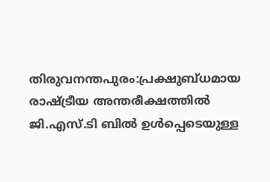തിരുവനന്തപുരം:പ്രക്ഷുബ്ധമായ രാഷ്ട്രീയ അന്തരീക്ഷത്തിൽ ജി.എസ്.ടി ബിൽ ഉൾപ്പെടെയുള്ള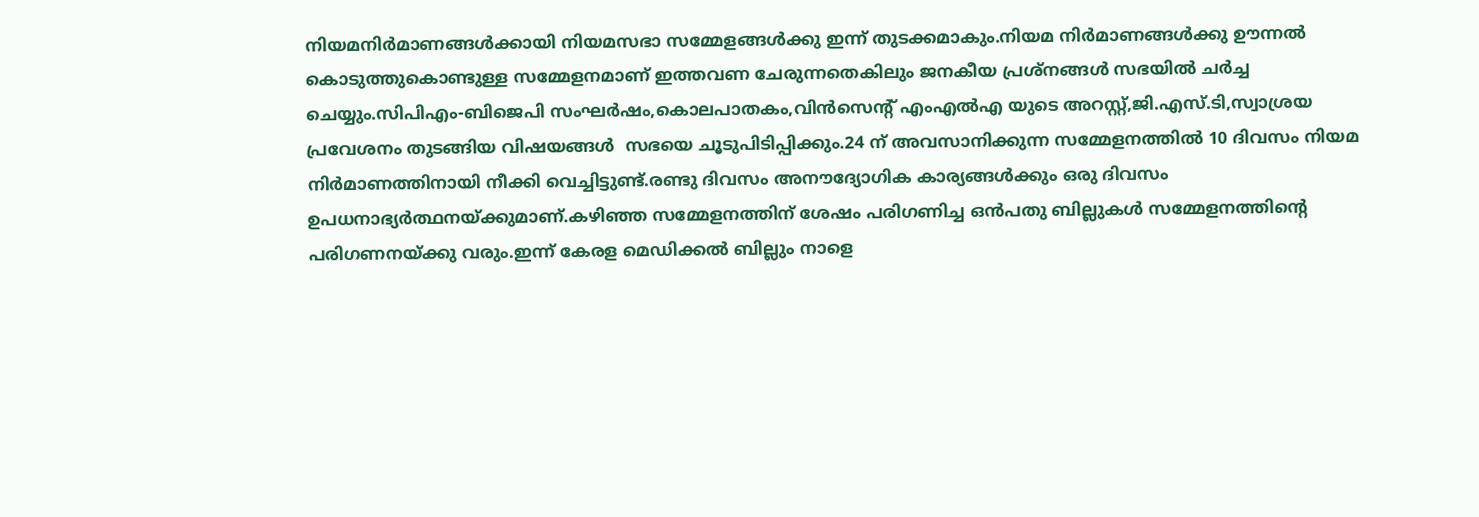നിയമനിർമാണങ്ങൾക്കായി നിയമസഭാ സമ്മേളങ്ങൾക്കു ഇന്ന് തുടക്കമാകും.നിയമ നിർമാണങ്ങൾക്കു ഊന്നൽ കൊടുത്തുകൊണ്ടുള്ള സമ്മേളനമാണ് ഇത്തവണ ചേരുന്നതെകിലും ജനകീയ പ്രശ്നങ്ങൾ സഭയിൽ ചർച്ച ചെയ്യും.സിപിഎം-ബിജെപി സംഘർഷം,കൊലപാതകം,വിൻസെന്റ് എംഎൽഎ യുടെ അറസ്റ്റ്,ജി.എസ്.ടി,സ്വാശ്രയ പ്രവേശനം തുടങ്ങിയ വിഷയങ്ങൾ  സഭയെ ചൂടുപിടിപ്പിക്കും.24 ന് അവസാനിക്കുന്ന സമ്മേളനത്തിൽ 10 ദിവസം നിയമ നിർമാണത്തിനായി നീക്കി വെച്ചിട്ടുണ്ട്.രണ്ടു ദിവസം അനൗദ്യോഗിക കാര്യങ്ങൾക്കും ഒരു ദിവസം ഉപധനാഭ്യർത്ഥനയ്ക്കുമാണ്.കഴിഞ്ഞ സമ്മേളനത്തിന് ശേഷം പരിഗണിച്ച ഒൻപതു ബില്ലുകൾ സമ്മേളനത്തിന്റെ പരിഗണനയ്ക്കു വരും.ഇന്ന് കേരള മെഡിക്കൽ ബില്ലും നാളെ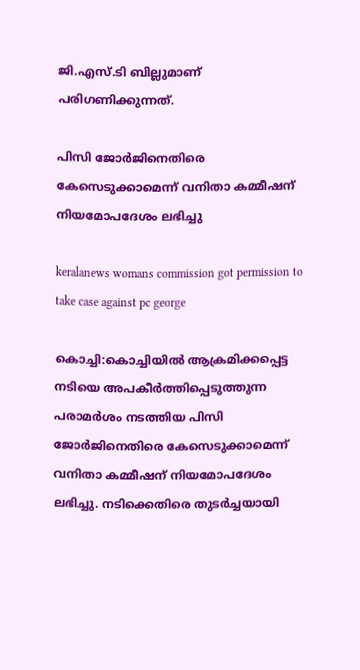ജി.എസ്.ടി ബില്ലുമാണ് പരിഗണിക്കുന്നത്.

പിസി ജോർജിനെതിരെ കേസെടുക്കാമെന്ന് വനിതാ കമ്മീഷന് നിയമോപദേശം ലഭിച്ചു

keralanews womans commission got permission to take case against pc george

കൊച്ചി:കൊച്ചിയിൽ ആക്രമിക്കപ്പെട്ട നടിയെ അപകീർത്തിപ്പെടുത്തുന്ന പരാമർശം നടത്തിയ പിസി ജോർജിനെതിരെ കേസെടുക്കാമെന്ന് വനിതാ കമ്മീഷന് നിയമോപദേശം ലഭിച്ചു. നടിക്കെതിരെ തുടര്‍ച്ചയായി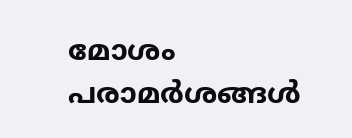മോശം പരാമർശങ്ങൾ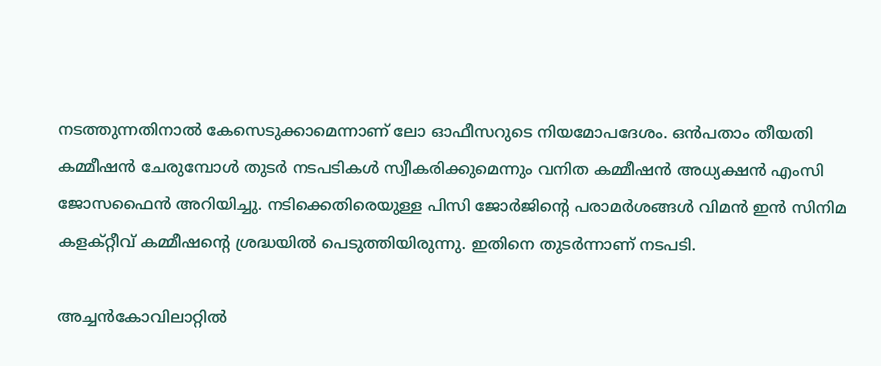നടത്തുന്നതിനാൽ കേസെടുക്കാമെന്നാണ് ലോ ഓഫീസറുടെ നിയമോപദേശം. ഒൻപതാം തീയതി കമ്മീഷൻ ചേരുമ്പോൾ തുടർ നടപടികൾ സ്വീകരിക്കുമെന്നും വനിത കമ്മീഷൻ അധ്യക്ഷൻ എംസി ജോസഫൈൻ അറിയിച്ചു. നടിക്കെതിരെയുള്ള പിസി ജോർജിന്റെ പരാമർശങ്ങൾ വിമൻ ഇൻ സിനിമ കളക്റ്റീവ്‌ കമ്മീഷന്റെ ശ്രദ്ധയിൽ പെടുത്തിയിരുന്നു. ഇതിനെ തുടർന്നാണ് നടപടി.

അച്ചൻകോവിലാറ്റിൽ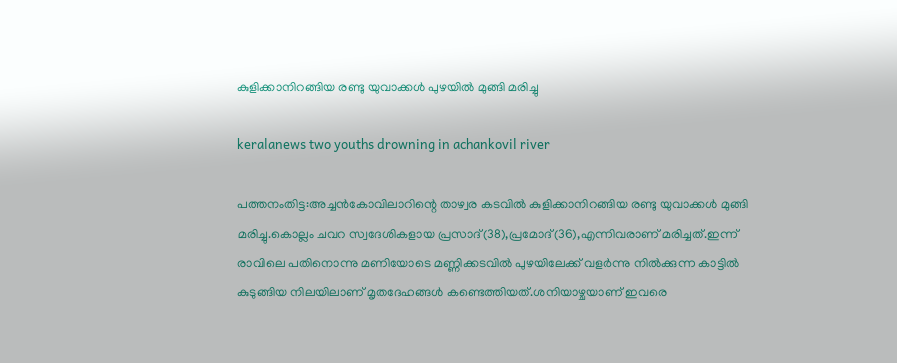കുളിക്കാനിറങ്ങിയ രണ്ടു യുവാക്കൾ പുഴയിൽ മുങ്ങി മരിച്ചു

keralanews two youths drowning in achankovil river

പത്തനംതിട്ട:അച്ചൻകോവിലാറിന്റെ താഴ്വര കടവിൽ കുളിക്കാനിറങ്ങിയ രണ്ടു യുവാക്കൾ മുങ്ങി മരിച്ചു.കൊല്ലം ചവറ സ്വദേശികളായ പ്രസാദ്(38),പ്രമോദ്(36),എന്നിവരാണ് മരിച്ചത്.ഇന്ന് രാവിലെ പതിനൊന്നു മണിയോടെ മണ്ണിക്കടവിൽ പുഴയിലേക്ക് വളർന്നു നിൽക്കുന്ന കാട്ടിൽ കുടുങ്ങിയ നിലയിലാണ് മൃതദേഹങ്ങൾ കണ്ടെത്തിയത്.ശനിയാഴ്ചയാണ് ഇവരെ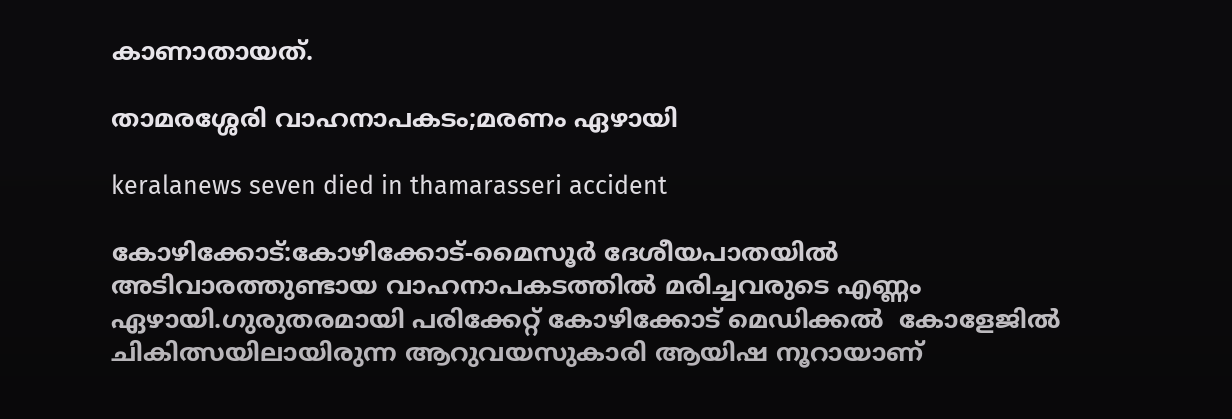കാണാതായത്.

താമരശ്ശേരി വാഹനാപകടം;മരണം ഏഴായി

keralanews seven died in thamarasseri accident

കോഴിക്കോട്:കോഴിക്കോട്-മൈസൂർ ദേശീയപാതയിൽ അടിവാരത്തുണ്ടായ വാഹനാപകടത്തിൽ മരിച്ചവരുടെ എണ്ണം ഏഴായി.ഗുരുതരമായി പരിക്കേറ്റ് കോഴിക്കോട് മെഡിക്കൽ  കോളേജിൽ ചികിത്സയിലായിരുന്ന ആറുവയസുകാരി ആയിഷ നൂറായാണ്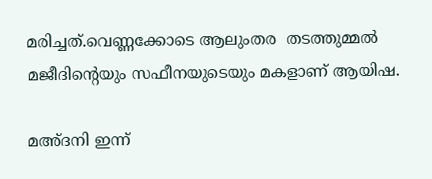മരിച്ചത്.വെണ്ണക്കോടെ ആലുംതര  തടത്തുമ്മൽ മജീദിന്റെയും സഫീനയുടെയും മകളാണ് ആയിഷ.

മഅ്ദനി ഇന്ന്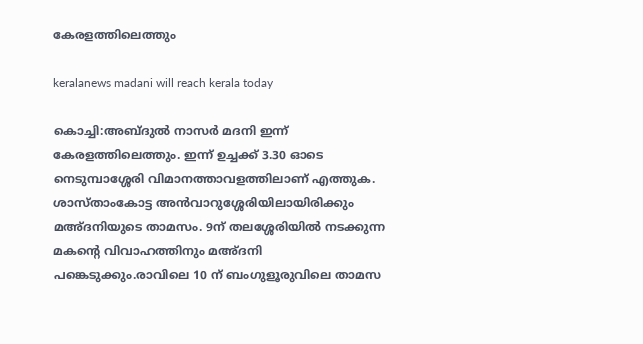കേരളത്തിലെത്തും

keralanews madani will reach kerala today

കൊച്ചി:അബ്ദുൽ നാസർ മദനി ഇന്ന് കേരളത്തിലെത്തും. ഇന്ന് ഉച്ചക്ക് 3.30 ഓടെ നെടുമ്പാശ്ശേരി വിമാനത്താവളത്തിലാണ് എത്തുക. ശാസ്താംകോട്ട അന്‍വാറുശ്ശേരിയിലായിരിക്കും മഅ്ദനിയുടെ താമസം. 9ന് തലശ്ശേരിയില്‍ നടക്കുന്ന മകന്‍റെ വിവാഹത്തിനും മഅ്ദനി പങ്കെടുക്കും.രാവിലെ 10 ന് ബംഗുളൂരുവിലെ താമസ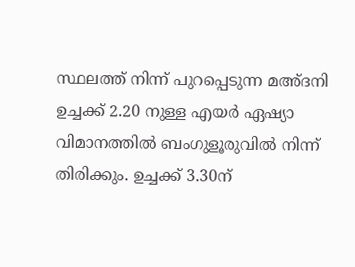സ്ഥലത്ത് നിന്ന് പുറപ്പെടുന്ന മഅ്ദനി ഉച്ചക്ക് 2.20 നുള്ള എയര്‍ ഏഷ്യാ വിമാനത്തില്‍ ബംഗുളൂരുവില്‍ നിന്ന് തിരിക്കും. ഉച്ചക്ക് 3.30ന്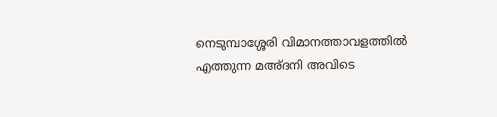നെടുമ്പാശ്ശേരി വിമാനത്താവളത്തില്‍ എത്തുന്ന മഅ്ദനി അവിടെ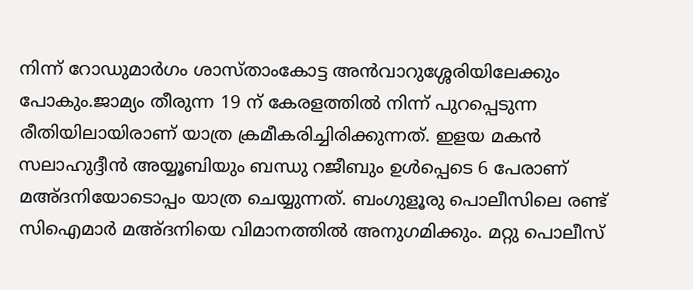നിന്ന് റോഡുമാര്‍ഗം ശാസ്താംകോട്ട അന്‍വാറുശ്ശേരിയിലേക്കും പോകും.ജാമ്യം തീരുന്ന 19 ന് കേരളത്തില്‍ നിന്ന് പുറപ്പെടുന്ന രീതിയിലായിരാണ് യാത്ര ക്രമീകരിച്ചിരിക്കുന്നത്. ഇളയ മകന്‍ സലാഹുദ്ദീന്‍ അയ്യൂബിയും ബന്ധു റജീബും ഉള്‍പ്പെടെ 6 പേരാണ് മഅ്ദനിയോടൊപ്പം യാത്ര ചെയ്യുന്നത്. ബംഗുളൂരു പൊലീസിലെ രണ്ട് സിഐമാര്‍ മഅ്ദനിയെ വിമാനത്തില്‍ അനുഗമിക്കും. മറ്റു പൊലീസ്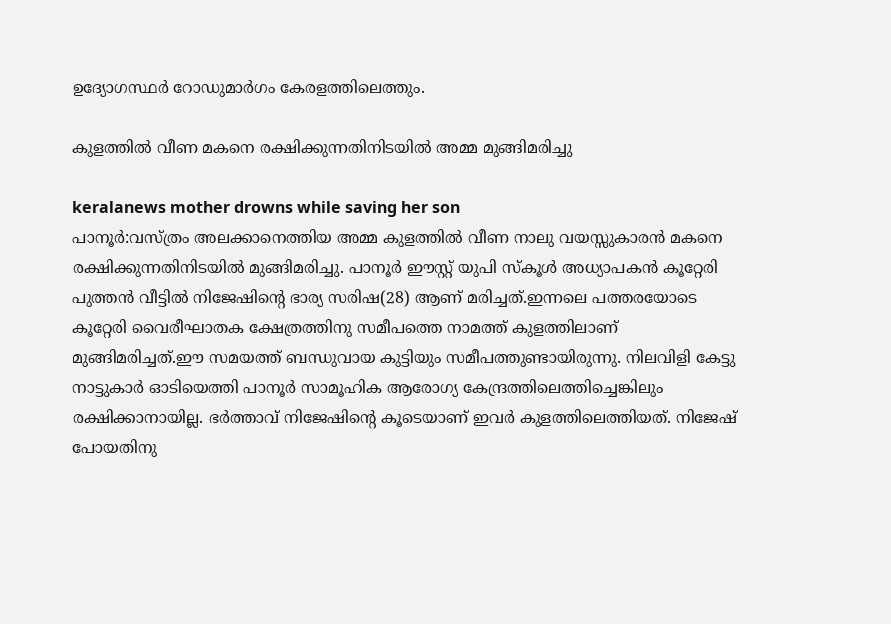ഉദ്യോഗസ്ഥര്‍ റോഡുമാര്‍ഗം കേരളത്തിലെത്തും.

കുളത്തിൽ വീണ മകനെ രക്ഷിക്കുന്നതിനിടയിൽ അമ്മ മുങ്ങിമരിച്ചു

keralanews mother drowns while saving her son
പാനൂർ:വസ്ത്രം അലക്കാനെത്തിയ അമ്മ കുളത്തിൽ വീണ നാലു വയസ്സുകാരൻ മകനെ രക്ഷിക്കുന്നതിനിടയിൽ മുങ്ങിമരിച്ചു. പാനൂർ ഈസ്റ്റ് യുപി സ്കൂൾ അധ്യാപകൻ കൂറ്റേരി പുത്തൻ വീട്ടിൽ നിജേഷിന്റെ ഭാര്യ സരിഷ(28) ആണ് മരിച്ചത്.ഇന്നലെ പത്തരയോടെ കൂറ്റേരി വൈരീഘാതക ക്ഷേത്രത്തിനു സമീപത്തെ നാമത്ത് കുളത്തിലാണ് മുങ്ങിമരിച്ചത്.ഈ സമയത്ത് ബന്ധുവായ കുട്ടിയും സമീപത്തുണ്ടായിരുന്നു. നിലവിളി കേട്ടു നാട്ടുകാർ ഓടിയെത്തി പാനൂർ സാമൂഹിക ആരോഗ്യ കേന്ദ്രത്തിലെത്തിച്ചെങ്കിലും രക്ഷിക്കാനായില്ല. ഭർത്താവ് നിജേഷിന്റെ കൂടെയാണ് ഇവർ കുളത്തിലെത്തിയത്. നിജേഷ് പോയതിനു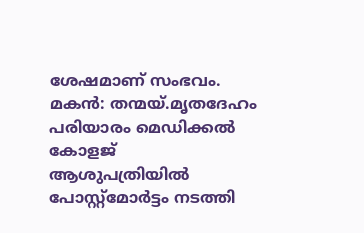ശേഷമാണ് സംഭവം. മകൻ: തന്മയ്.മൃതദേഹം പരിയാരം മെഡിക്കൽ കോളജ് ആശുപത്രിയിൽ പോസ്റ്റ്മോർട്ടം നടത്തി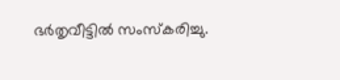ഭർതൃവീട്ടിൽ സംസ്കരിച്ചു.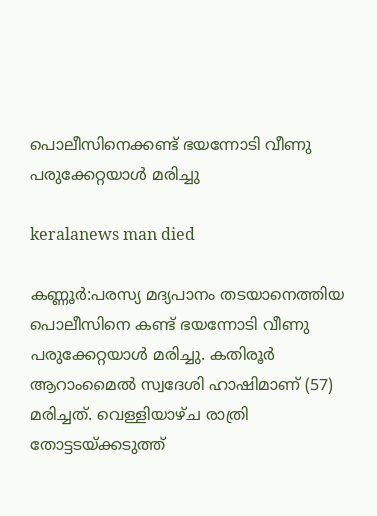പൊലീസിനെക്കണ്ട് ഭയന്നോടി വീണു പരുക്കേറ്റയാൾ മരിച്ചു

keralanews man died

കണ്ണൂർ:പരസ്യ മദ്യപാനം തടയാനെത്തിയ പൊലീസിനെ കണ്ട് ഭയന്നോടി വീണു പരുക്കേറ്റയാൾ മരിച്ചു. കതിരൂർ ആറാംമൈൽ സ്വദേശി ഹാഷിമാണ് (57) മരിച്ചത്. വെള്ളിയാഴ്ച രാത്രി തോട്ടടയ്ക്കടുത്ത്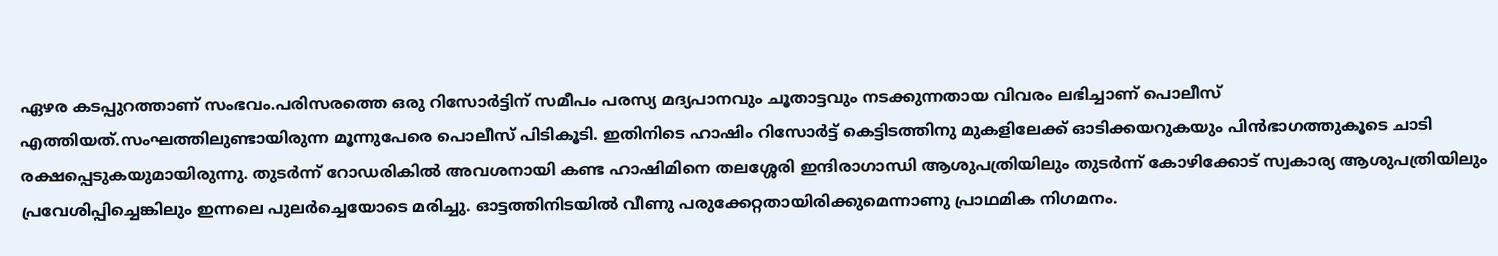ഏഴര കടപ്പുറത്താണ് സംഭവം.പരിസരത്തെ ഒരു റിസോർട്ടിന് സമീപം പരസ്യ മദ്യപാനവും ചൂതാട്ടവും നടക്കുന്നതായ വിവരം ലഭിച്ചാണ് പൊലീസ് എത്തിയത്.സംഘത്തിലുണ്ടായിരുന്ന മൂന്നുപേരെ പൊലീസ് പിടികൂടി. ഇതിനിടെ ഹാഷിം റിസോർട്ട് കെട്ടിടത്തിനു മുകളിലേക്ക് ഓടിക്കയറുകയും പിൻഭാഗത്തുകൂടെ ചാടി രക്ഷപ്പെടുകയുമായിരുന്നു. തുടർന്ന് റോഡരികിൽ അവശനായി കണ്ട ഹാഷിമിനെ തലശ്ശേരി ഇന്ദിരാഗാന്ധി ആശുപത്രിയിലും തുടർന്ന് കോഴിക്കോട് സ്വകാര്യ ആശുപത്രിയിലും പ്രവേശിപ്പിച്ചെങ്കിലും ഇന്നലെ പുലർച്ചെയോടെ മരിച്ചു. ഓട്ടത്തിനിടയിൽ വീണു പരുക്കേറ്റതായിരിക്കുമെന്നാണു പ്രാഥമിക നിഗമനം.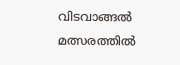വിടവാങ്ങൽ മത്സരത്തിൽ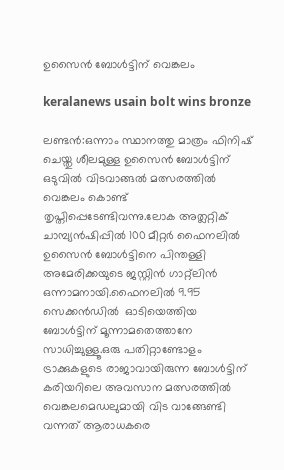ഉസൈൻ ബോൾട്ടിന് വെങ്കലം

keralanews usain bolt wins bronze

ലണ്ടൻ:ഒന്നാം സ്ഥാനത്തു മാത്രം ഫിനിഷ് ചെയ്തു ശീലമുള്ള ഉസൈൻ ബോൾട്ടിന് ഒടുവിൽ വിടവാങ്ങൽ മത്സരത്തിൽ വെങ്കലം കൊണ്ട് തൃപ്തിപ്പെടേണ്ടിവന്നു.ലോക അത്ലറ്റിക് ചാമ്പ്യൻഷിപ്പിൽ 100 മീറ്റർ ഫൈനലിൽ ഉസൈൻ ബോൾട്ടിനെ പിന്തള്ളി അമേരിക്കയുടെ ജസ്റ്റിൻ ഗാറ്റ്ലിൻ ഒന്നാമനായി.ഫൈനലിൽ 9.95 സെക്കൻഡിൽ  ഓടിയെത്തിയ   ബോൾട്ടിന് മൂന്നാമതെത്താനേ സാധിച്ചുള്ളൂ.ഒരു പതിറ്റാണ്ടോളം ട്രാക്കുകളുടെ രാജാവായിരുന്ന ബോൾട്ടിന് കരിയറിലെ അവസാന മത്സരത്തിൽ വെങ്കലമെഡലുമായി വിട വാങ്ങേണ്ടി വന്നത് ആരാധകരെ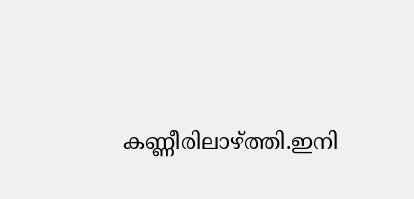കണ്ണീരിലാഴ്ത്തി.ഇനി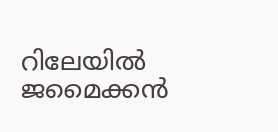റിലേയിൽ ജമൈക്കൻ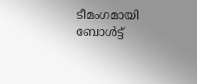ടീമംഗമായി ബോൾട്ട്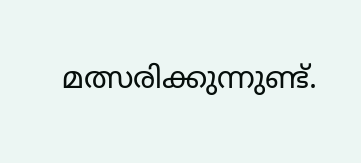മത്സരിക്കുന്നുണ്ട്.